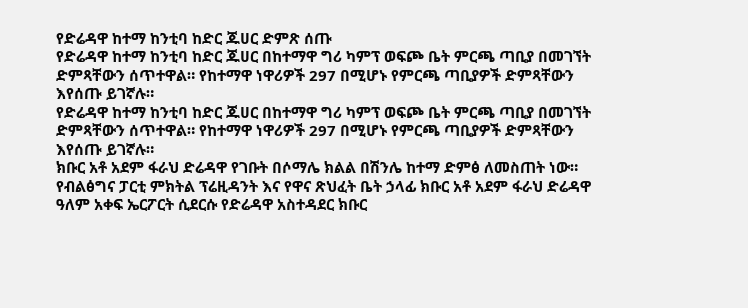የድሬዳዋ ከተማ ከንቲባ ከድር ጁሀር ድምጽ ሰጡ
የድሬዳዋ ከተማ ከንቲባ ከድር ጁሀር በከተማዋ ግሪ ካምፕ ወፍጮ ቤት ምርጫ ጣቢያ በመገኘት ድምጻቸውን ሰጥተዋል። የከተማዋ ነዋሪዎች 297 በሚሆኑ የምርጫ ጣቢያዎች ድምጻቸውን እየሰጡ ይገኛሉ።
የድሬዳዋ ከተማ ከንቲባ ከድር ጁሀር በከተማዋ ግሪ ካምፕ ወፍጮ ቤት ምርጫ ጣቢያ በመገኘት ድምጻቸውን ሰጥተዋል። የከተማዋ ነዋሪዎች 297 በሚሆኑ የምርጫ ጣቢያዎች ድምጻቸውን እየሰጡ ይገኛሉ።
ክቡር አቶ አደም ፋራህ ድሬዳዋ የገቡት በሶማሌ ክልል በሽንሌ ከተማ ድምፅ ለመስጠት ነው። የብልፅግና ፓርቲ ምክትል ፕሬዚዳንት እና የዋና ጽህፈት ቤት ኃላፊ ክቡር አቶ አደም ፋራህ ድሬዳዋ ዓለም አቀፍ ኤርፖርት ሲደርሱ የድሬዳዋ አስተዳደር ክቡር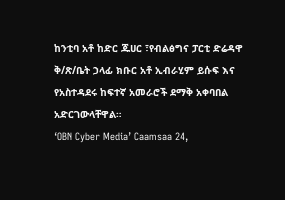ከንቲባ አቶ ከድር ጁሀር ፣የብልፅግና ፓርቲ ድሬዳዋ ቅ/ጽ/ቤት ኃላፊ ክቡር አቶ ኢብራሂም ይሱፍ እና የአስተዳደሩ ከፍተኛ አመራሮች ደማቅ አቀባበል አድርገውላቸዋል።
‘OBN Cyber Media’ Caamsaa 24,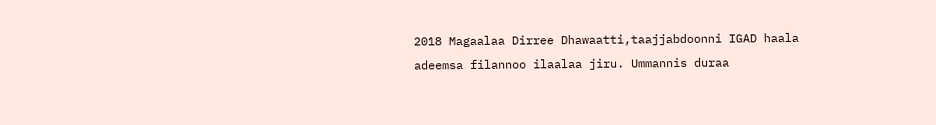2018 Magaalaa Dirree Dhawaatti,taajjabdoonni IGAD haala adeemsa filannoo ilaalaa jiru. Ummannis duraa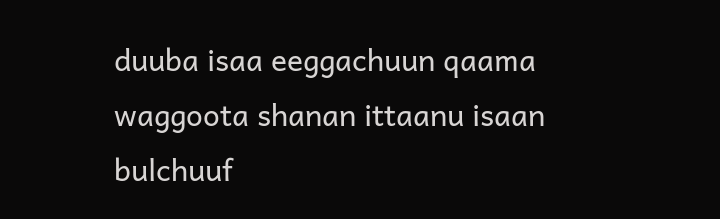duuba isaa eeggachuun qaama waggoota shanan ittaanu isaan bulchuuf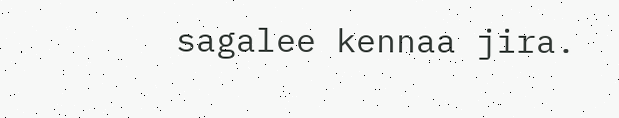sagalee kennaa jira.